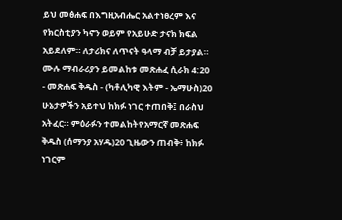ይህ መፅሐፍ በእግዚአብሔር አልተነፀረም እና የክርስቲያን ካኖን ወይም የአይሁድ ታናክ ክፍል አይደለም። ለታሪክና ለጥናት ዓላማ ብቻ ይታያል። ሙሉ ማብራሪያን ይመልከቱ መጽሐፈ ሲራክ 4:20 - መጽሐፍ ቅዱስ - (ካቶሊካዊ እትም - ኤማሁስ)20 ሁኔታዎችን አይተህ ከክፉ ነገር ተጠበቅ፤ በራስህ አትፈር። ምዕራፉን ተመልከትየአማርኛ መጽሐፍ ቅዱስ (ሰማንያ አሃዱ)20 ጊዜውን ጠብቅ፥ ከክፉ ነገርም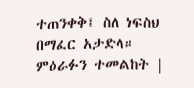ተጠንቀቅ፤ ስለ ነፍስህ በማፈር አታድላ። ምዕራፉን ተመልከት |